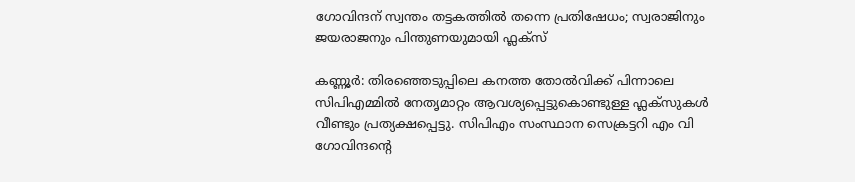ഗോവിന്ദന് സ്വന്തം തട്ടകത്തിൽ തന്നെ പ്രതിഷേധം; സ്വരാജിനും ജയരാജനും പിന്തുണയുമായി ഫ്ലക്സ്

കണ്ണൂർ: തിരഞ്ഞെടുപ്പിലെ കനത്ത തോൽവിക്ക് പിന്നാലെ സിപിഎമ്മിൽ നേതൃമാറ്റം ആവശ്യപ്പെട്ടുകൊണ്ടുള്ള ഫ്ലക്സുകൾ വീണ്ടും പ്രത്യക്ഷപ്പെട്ടു. സിപിഎം സംസ്ഥാന സെക്രട്ടറി എം വി ഗോവിന്ദന്റെ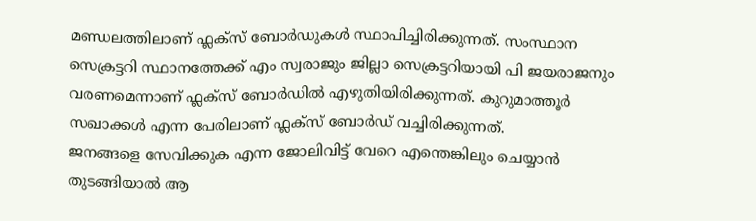മണ്ഡലത്തിലാണ് ഫ്ലക്സ് ബോർഡുകൾ സ്ഥാപിച്ചിരിക്കുന്നത്. സംസ്ഥാന സെക്രട്ടറി സ്ഥാനത്തേക്ക് എം സ്വരാജും ജില്ലാ സെക്രട്ടറിയായി പി ജയരാജനും വരണമെന്നാണ് ഫ്ലക്സ് ബോർഡിൽ എഴുതിയിരിക്കുന്നത്. കുറുമാത്തൂർ സഖാക്കൾ എന്ന പേരിലാണ് ഫ്ലക്സ് ബോർഡ് വച്ചിരിക്കുന്നത്.
ജനങ്ങളെ സേവിക്കുക എന്ന ജോലിവിട്ട് വേറെ എന്തെങ്കിലും ചെയ്യാൻ തുടങ്ങിയാൽ ആ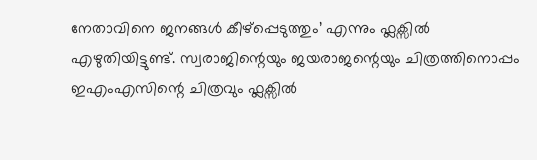നേതാവിനെ ജനങ്ങൾ കീഴ്പ്പെടുത്തും’ എന്നും ഫ്ലക്സിൽ എഴുതിയിട്ടുണ്ട്. സ്വരാജിന്റെയും ജയരാജന്റെയും ചിത്രത്തിനൊപ്പം ഇഎംഎസിന്റെ ചിത്രവും ഫ്ലക്സിൽ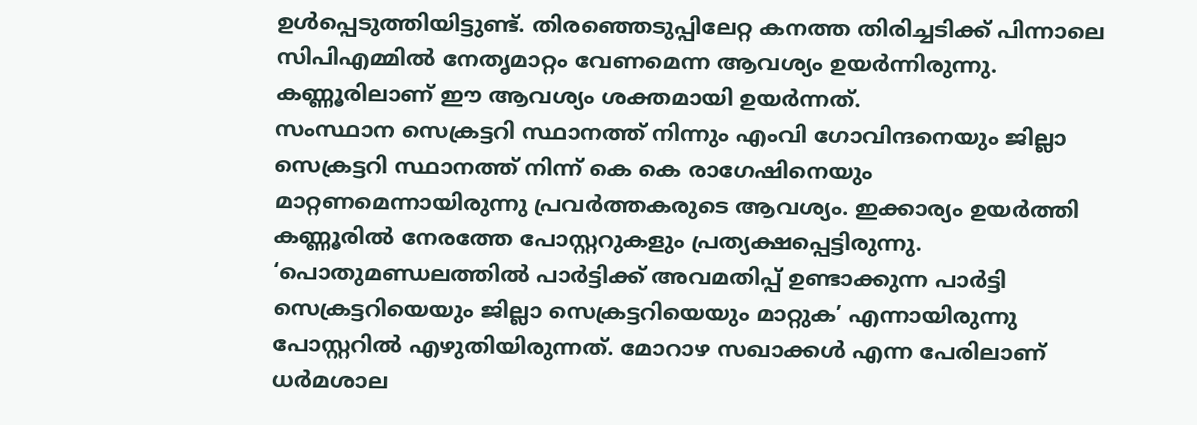ഉൾപ്പെടുത്തിയിട്ടുണ്ട്. തിരഞ്ഞെടുപ്പിലേറ്റ കനത്ത തിരിച്ചടിക്ക് പിന്നാലെ സിപിഎമ്മിൽ നേതൃമാറ്റം വേണമെന്ന ആവശ്യം ഉയർന്നിരുന്നു. കണ്ണൂരിലാണ് ഈ ആവശ്യം ശക്തമായി ഉയർന്നത്.
സംസ്ഥാന സെക്രട്ടറി സ്ഥാനത്ത് നിന്നും എംവി ഗോവിന്ദനെയും ജില്ലാ സെക്രട്ടറി സ്ഥാനത്ത് നിന്ന് കെ കെ രാഗേഷിനെയും മാറ്റണമെന്നായിരുന്നു പ്രവർത്തകരുടെ ആവശ്യം. ഇക്കാര്യം ഉയർത്തി കണ്ണൂരിൽ നേരത്തേ പോസ്റ്ററുകളും പ്രത്യക്ഷപ്പെട്ടിരുന്നു. ‘പൊതുമണ്ഡലത്തിൽ പാർട്ടിക്ക് അവമതിപ്പ് ഉണ്ടാക്കുന്ന പാർട്ടി സെക്രട്ടറിയെയും ജില്ലാ സെക്രട്ടറിയെയും മാറ്റുക’ എന്നായിരുന്നു പോസ്റ്ററിൽ എഴുതിയിരുന്നത്. മോറാഴ സഖാക്കൾ എന്ന പേരിലാണ് ധർമശാല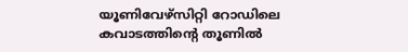യൂണിവേഴ്സിറ്റി റോഡിലെ കവാടത്തിന്റെ തൂണിൽ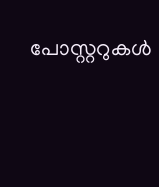പോസ്റ്ററുകൾ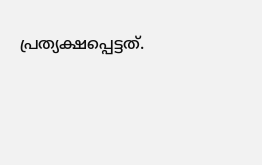പ്രത്യക്ഷപ്പെട്ടത്.